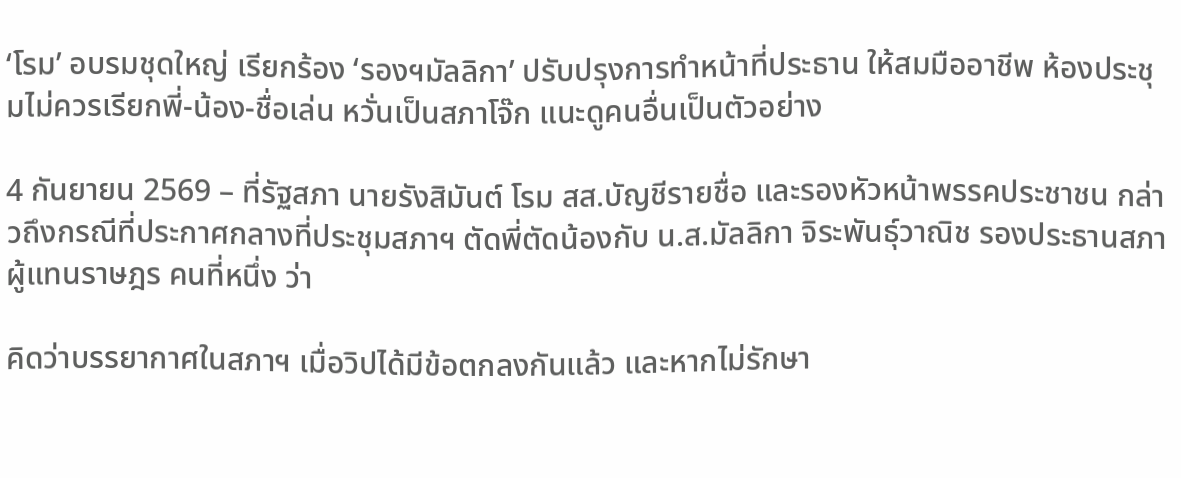‘โรม’ อบรมชุดใหญ่ เรียกร้อง ‘รองฯมัลลิกา’ ปรับปรุงการทำหน้าที่ประธาน ให้สมมืออาชีพ ห้องประชุมไม่ควรเรียกพี่-น้อง-ชื่อเล่น หวั่นเป็นสภาโจ๊ก แนะดูคนอื่นเป็นตัวอย่าง

4 กันยายน 2569 – ที่รัฐสภา นายรังสิมันต์ โรม สส.บัญชีรายชื่อ และรองหัวหน้าพรรคประชาชน กล่าวถึงกรณีที่ประกาศกลางที่ประชุมสภาฯ ตัดพี่ตัดน้องกับ น.ส.มัลลิกา จิระพันธุ์วาณิช รองประธานสภาผู้แทนราษฎร คนที่หนึ่ง ว่า

คิดว่าบรรยากาศในสภาฯ เมื่อวิปได้มีข้อตกลงกันแล้ว และหากไม่รักษา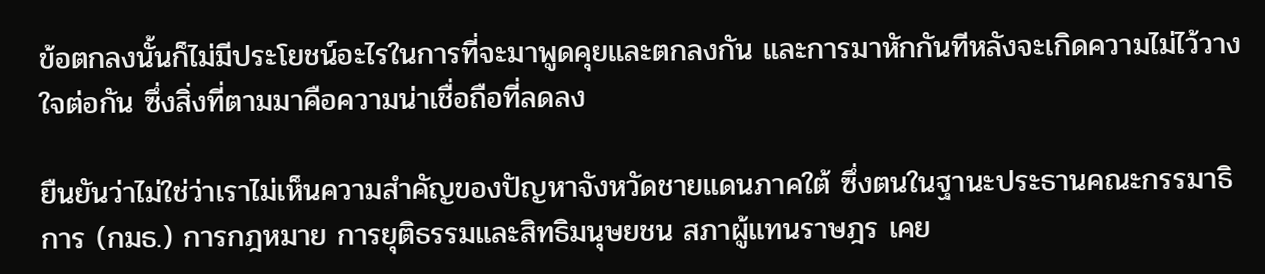ข้อตกลงนั้นก็ไม่มีประโยชน์อะไรในการที่จะมาพูดคุยและตกลงกัน และการมาหักกันทีหลังจะเกิดความไม่ไว้วางใจต่อกัน ซึ่งสิ่งที่ตามมาคือความน่าเชื่อถือที่ลดลง

ยืนยันว่าไม่ใช่ว่าเราไม่เห็นความสำคัญของปัญหาจังหวัดชายแดนภาคใต้ ซึ่งตนในฐานะประธานคณะกรรมาธิการ (กมธ.) การกฎหมาย การยุติธรรมและสิทธิมนุษยชน สภาผู้แทนราษฎร เคย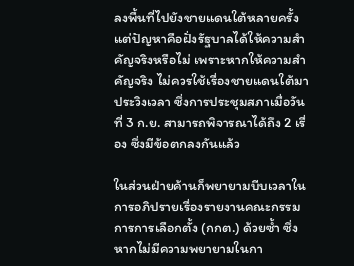ลงพื้นที่ไปยังชายแดนใต้หลายครั้ง แต่ปัญหาคือฝั่งรัฐบาลได้ให้ความสำคัญจริงหรือไม่ เพราะหากให้ความสำคัญจริง ไม่ควรใช้เรื่องชายแดนใต้มาประวิงเวลา ซึ่งการประชุมสภาเมื่อวันที่ 3 ก.ย. สามารถพิจารณาได้ถึง 2 เรื่อง ซึ่งมีข้อตกลงกันแล้ว

ในส่วนฝ่ายค้านก็พยายามบีบเวลาในการอภิปรายเรื่องรายงานคณะกรรมการการเลือกตั้ง (กกต.) ด้วยซ้ำ ซึ่งหากไม่มีความพยายามในกา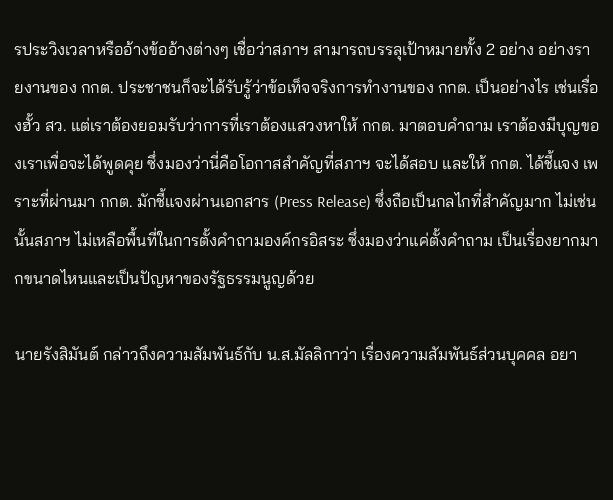รประวิงเวลาหรืออ้างข้ออ้างต่างๆ เชื่อว่าสภาฯ สามารถบรรลุเป้าหมายทั้ง 2 อย่าง อย่างรายงานของ กกต. ประชาชนก็จะได้รับรู้ว่าข้อเท็จจริงการทำงานของ กกต. เป็นอย่างไร เช่นเรื่องฮั้ว สว. แต่เราต้องยอมรับว่าการที่เราต้องแสวงหาให้ กกต. มาตอบคำถาม เราต้องมีบุญของเราเพื่อจะได้พูดคุย ซึ่งมองว่านี่คือโอกาสสำคัญที่สภาฯ จะได้สอบ และให้ กกต. ได้ชี้แจง เพราะที่ผ่านมา กกต. มักชี้แจงผ่านเอกสาร (Press Release) ซึ่งถือเป็นกลไกที่สำคัญมาก ไม่เช่นนั้นสภาฯ ไม่เหลือพื้นที่ในการตั้งคำถามองค์กรอิสระ ซึ่งมองว่าแค่ตั้งคำถาม เป็นเรื่องยากมากขนาดไหนและเป็นปัญหาของรัฐธรรมนูญด้วย

นายรังสิมันต์ กล่าวถึงความสัมพันธ์กับ น.ส.มัลลิกาว่า เรื่องความสัมพันธ์ส่วนบุคคล อยา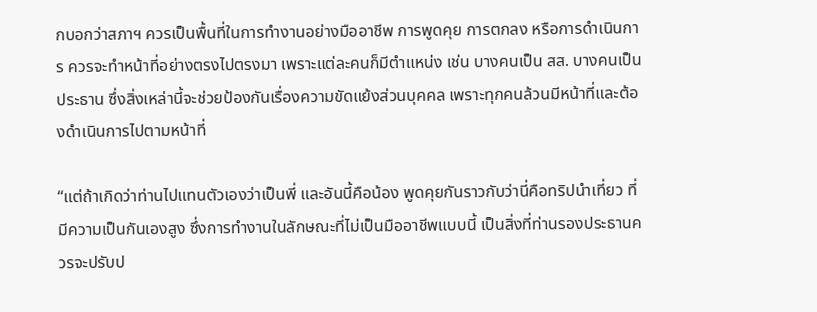กบอกว่าสภาฯ ควรเป็นพื้นที่ในการทำงานอย่างมืออาชีพ การพูดคุย การตกลง หรือการดำเนินการ ควรจะทำหน้าที่อย่างตรงไปตรงมา เพราะแต่ละคนก็มีตำแหน่ง เช่น บางคนเป็น สส. บางคนเป็นประธาน ซึ่งสิ่งเหล่านี้จะช่วยป้องกันเรื่องความขัดแย้งส่วนบุคคล เพราะทุกคนล้วนมีหน้าที่และต้องดำเนินการไปตามหน้าที่

“แต่ถ้าเกิดว่าท่านไปแทนตัวเองว่าเป็นพี่ และอันนี้คือน้อง พูดคุยกันราวกับว่านี่คือทริปนำเที่ยว ที่มีความเป็นกันเองสูง ซึ่งการทำงานในลักษณะที่ไม่เป็นมืออาชีพแบบนี้ เป็นสิ่งที่ท่านรองประธานควรจะปรับป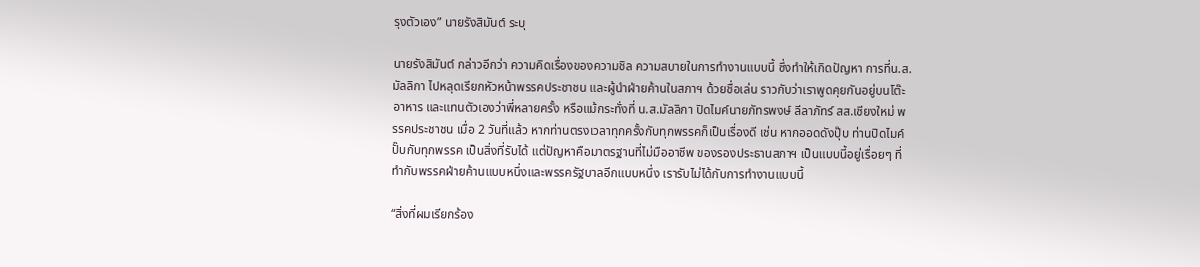รุงตัวเอง” นายรังสิมันต์ ระบุ

นายรังสิมันต์ กล่าวอีกว่า ความคิดเรื่องของความชิล ความสบายในการทำงานแบบนี้ ซึ่งทำให้เกิดปัญหา การที่น.ส.มัลลิกา ไปหลุดเรียกหัวหน้าพรรคประชาชน และผู้นำฝ่ายค้านในสภาฯ ด้วยชื่อเล่น ราวกับว่าเราพูดคุยกันอยู่บนโต๊ะอาหาร และแทนตัวเองว่าพี่หลายครั้ง หรือแม้กระทั่งที่ น.ส.มัลลิกา ปิดไมค์นายภัทรพงษ์ ลีลาภัทร์ สส.เชียงใหม่ พรรคประชาชน เมื่อ 2 วันที่แล้ว หากท่านตรงเวลาทุกครั้งกับทุกพรรคก็เป็นเรื่องดี เช่น หากออดดังปุ๊บ ท่านปิดไมค์ปั๊บกับทุกพรรค เป็นสิ่งที่รับได้ แต่ปัญหาคือมาตรฐานที่ไม่มืออาชีพ ของรองประธานสภาฯ เป็นแบบนี้อยู่เรื่อยๆ ที่ทำกับพรรคฝ่ายค้านแบบหนึ่งและพรรครัฐบาลอีกแบบหนึ่ง เรารับไม่ได้กับการทำงานแบบนี้

“สิ่งที่ผมเรียกร้อง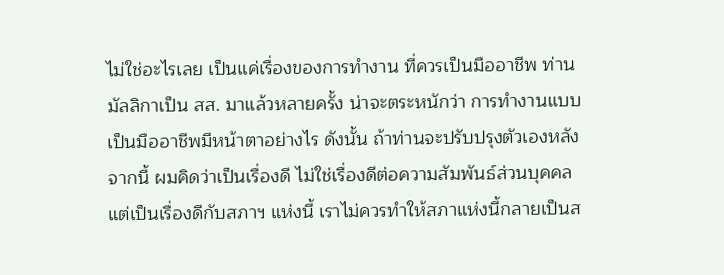ไม่ใช่อะไรเลย เป็นแค่เรื่องของการทำงาน ที่ควรเป็นมืออาชีพ ท่านมัลลิกาเป็น สส. มาแล้วหลายครั้ง น่าจะตระหนักว่า การทำงานแบบเป็นมืออาชีพมีหน้าตาอย่างไร ดังนั้น ถ้าท่านจะปรับปรุงตัวเองหลังจากนี้ ผมคิดว่าเป็นเรื่องดี ไม่ใช่เรื่องดีต่อความสัมพันธ์ส่วนบุคคล แต่เป็นเรื่องดีกับสภาฯ แห่งนี้ เราไม่ควรทำให้สภาแห่งนี้กลายเป็นส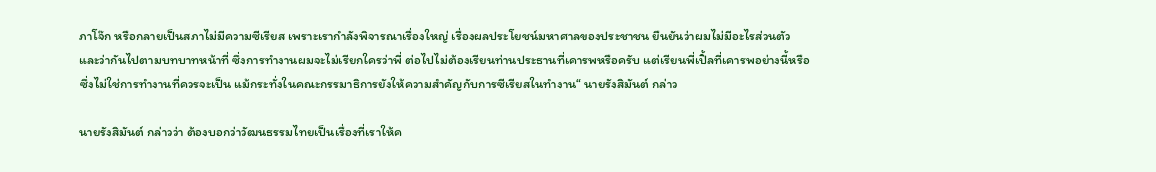ภาโจ๊ก หรือกลายเป็นสภาไม่มีความซีเรียส เพราะเรากำลังพิจารณาเรื่องใหญ่ เรื่องผลประโยชน์มหาศาลของประชาชน ยืนยันว่าผมไม่มีอะไรส่วนตัว และว่ากันไปตามบทบาทหน้าที่ ซึ่งการทำงานผมจะไม่เรียกใครว่าพี่ ต่อไปไม่ต้องเรียนท่านประธานที่เคารพหรือครับ แต่เรียนพี่เปิ้ลที่เคารพอย่างนี้หรือ ซึ่งไม่ใช่การทำงานที่ควรจะเป็น แม้กระทั่งในคณะกรรมาธิการยังให้ความสำคัญกับการซีเรียสในทำงาน“ นายรังสิมันต์ กล่าว

นายรังสิมันต์ กล่าวว่า ต้องบอกว่าวัฒนธรรมไทยเป็นเรื่องที่เราให้ค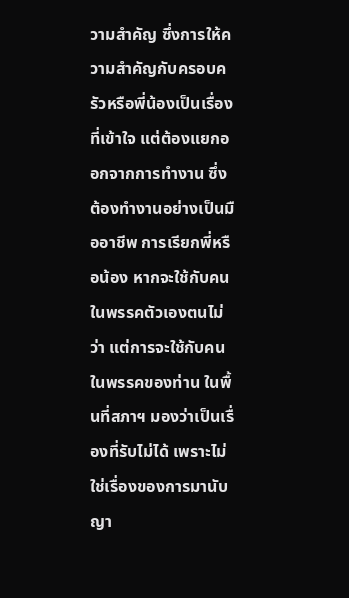วามสำคัญ ซึ่งการให้ความสำคัญกับครอบครัวหรือพี่น้องเป็นเรื่องที่เข้าใจ แต่ต้องแยกออกจากการทำงาน ซึ่งต้องทำงานอย่างเป็นมืออาชีพ การเรียกพี่หรือน้อง หากจะใช้กับคนในพรรคตัวเองตนไม่ว่า แต่การจะใช้กับคนในพรรคของท่าน ในพื้นที่สภาฯ มองว่าเป็นเรื่องที่รับไม่ได้ เพราะไม่ใช่เรื่องของการมานับญา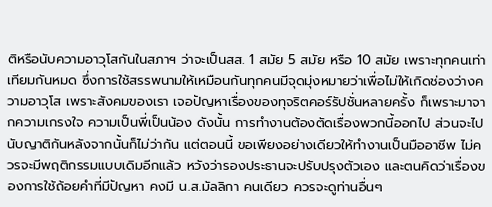ติหรือนับความอาวุโสกันในสภาฯ ว่าจะเป็นสส. 1 สมัย 5 สมัย หรือ 10 สมัย เพราะทุกคนเท่าเทียมกันหมด ซึ่งการใช้สรรพนามให้เหมือนกันทุกคนมีจุดมุ่งหมายว่าเพื่อไม่ให้เกิดช่องว่างความอาวุโส เพราะสังคมของเรา เจอปัญหาเรื่องของทุจริตคอร์รัปชั่นหลายครั้ง ก็เพราะมาจากความเกรงใจ ความเป็นพี่เป็นน้อง ดังนั้น การทำงานต้องตัดเรื่องพวกนี้ออกไป ส่วนจะไปนับญาติกันหลังจากนั้นก็ไม่ว่ากัน แต่ตอนนี้ ขอเพียงอย่างเดียวให้ทำงานเป็นมืออาชีพ ไม่ควรจะมีพฤติกรรมแบบเดิมอีกแล้ว หวังว่ารองประธานจะปรับปรุงตัวเอง และตนคิดว่าเรื่องของการใช้ถ้อยคำที่มีปัญหา คงมี น.ส.มัลลิกา คนเดียว ควรจะดูท่านอื่นๆ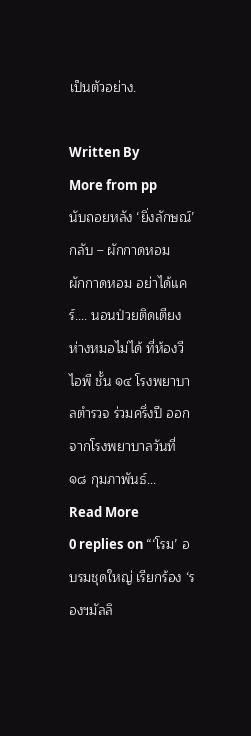เป็นตัวอย่าง.

Written By
More from pp
นับถอยหลัง ‘ยิ่งลักษณ์’ กลับ – ผักกาดหอม
ผักกาดหอม อย่าได้แคร์…. นอนป่วยติดเตียง ห่างหมอไม่ได้ ที่ห้องวีไอพี ชั้น ๑๔ โรงพยาบาลตำรวจ ร่วมครึ่งปี ออกจากโรงพยาบาลวันที่ ๑๘ กุมภาพันธ์...
Read More
0 replies on “‘โรม’ อบรมชุดใหญ่ เรียกร้อง ‘รองฯมัลลิ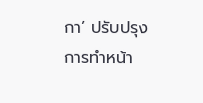กา’ ปรับปรุงการทำหน้า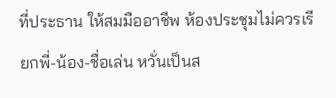ที่ประธาน ให้สมมืออาชีพ ห้องประชุมไม่ควรเรียกพี่-น้อง-ชื่อเล่น หวั่นเป็นส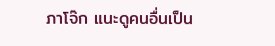ภาโจ๊ก แนะดูคนอื่นเป็น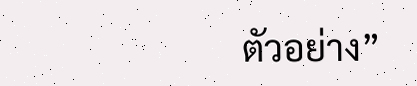ตัวอย่าง”